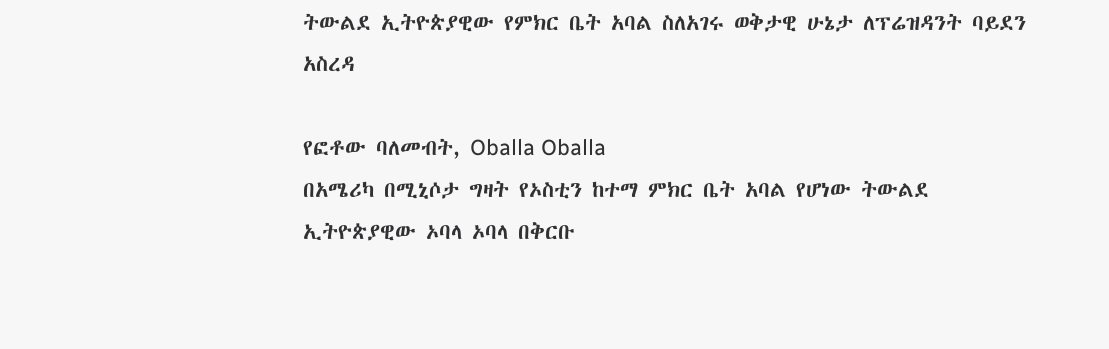ትውልደ ኢትዮጵያዊው የምክር ቤት አባል ስለአገሩ ወቅታዊ ሁኔታ ለፕሬዝዳንት ባይደን አስረዳ

የፎቶው ባለመብት, Oballa Oballa
በአሜሪካ በሚኒሶታ ግዛት የኦስቲን ከተማ ምክር ቤት አባል የሆነው ትውልደ ኢትዮጵያዊው ኦባላ ኦባላ በቅርቡ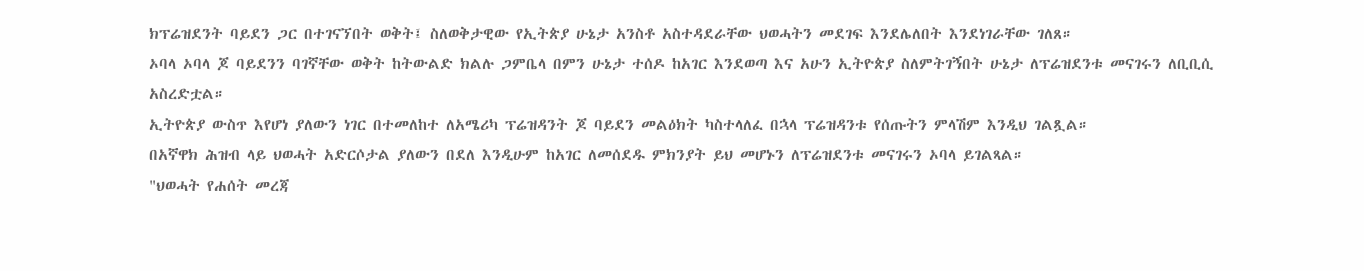ክፕሬዝደንት ባይደን ጋር በተገናኘበት ወቅት፤ ስለወቅታዊው የኢትጵያ ሁኔታ አንስቶ አስተዳደራቸው ህወሓትን መደገፍ እንደሌለበት እንደነገራቸው ገለጸ።
ኦባላ ኦባላ ጆ ባይደንን ባገኛቸው ወቅት ከትውልድ ክልሉ ጋምቤላ በምን ሁኔታ ተሰዶ ከአገር እንደወጣ እና አሁን ኢትዮጵያ ስለምትገኝበት ሁኔታ ለፕሬዝደንቱ መናገሩን ለቢቢሲ አስረድቷል።
ኢትዮጵያ ውስጥ እየሆነ ያለውን ነገር በተመለከተ ለአሜሪካ ፕሬዝዳንት ጆ ባይደን መልዕክት ካስተላለፈ በኋላ ፕሬዝዳንቱ የሰጡትን ምላሽም እንዲህ ገልጿል።
በአኛዋክ ሕዝብ ላይ ህወሓት አድርሶታል ያለውን በደለ እንዲሁም ከአገር ለመሰደዱ ምክንያት ይህ መሆኑን ለፕሬዝደንቱ መናገሩን ኦባላ ይገልጻል።
"ህወሓት የሐሰት መረጃ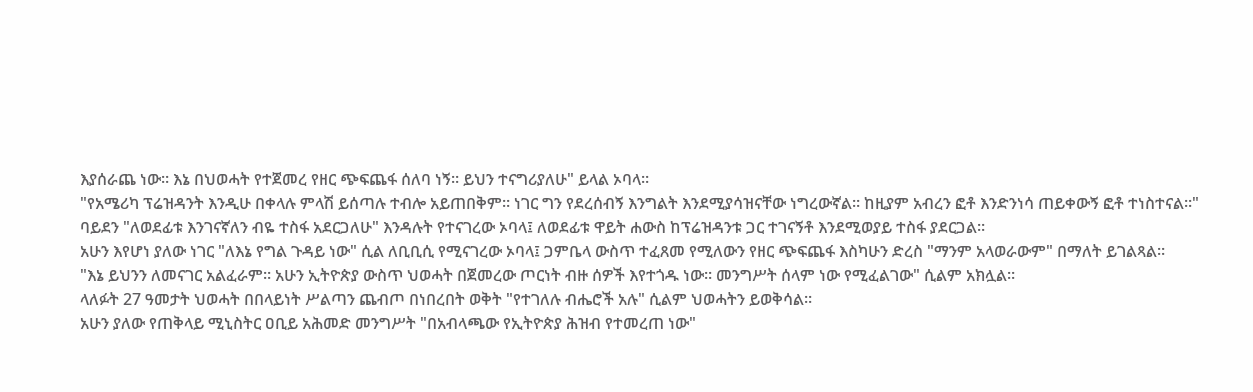እያሰራጨ ነው። እኔ በህወሓት የተጀመረ የዘር ጭፍጨፋ ሰለባ ነኝ። ይህን ተናግሪያለሁ" ይላል ኦባላ።
"የአሜሪካ ፕሬዝዳንት እንዲሁ በቀላሉ ምላሽ ይሰጣሉ ተብሎ አይጠበቅም። ነገር ግን የደረሰብኝ እንግልት እንደሚያሳዝናቸው ነግረውኛል። ከዚያም አብረን ፎቶ እንድንነሳ ጠይቀውኝ ፎቶ ተነስተናል።"
ባይደን "ለወደፊቱ እንገናኛለን ብዬ ተስፋ አደርጋለሁ" እንዳሉት የተናገረው ኦባላ፤ ለወደፊቱ ዋይት ሐውስ ከፕሬዝዳንቱ ጋር ተገናኝቶ እንደሚወያይ ተስፋ ያደርጋል።
አሁን እየሆነ ያለው ነገር "ለእኔ የግል ጉዳይ ነው" ሲል ለቢቢሲ የሚናገረው ኦባላ፤ ጋምቤላ ውስጥ ተፈጸመ የሚለውን የዘር ጭፍጨፋ እስካሁን ድረስ "ማንም አላወራውም" በማለት ይገልጻል።
"እኔ ይህንን ለመናገር አልፈራም። አሁን ኢትዮጵያ ውስጥ ህወሓት በጀመረው ጦርነት ብዙ ሰዎች እየተጎዱ ነው። መንግሥት ሰላም ነው የሚፈልገው" ሲልም አክሏል።
ላለፉት 27 ዓመታት ህወሓት በበላይነት ሥልጣን ጨብጦ በነበረበት ወቅት "የተገለሉ ብሔሮች አሉ" ሲልም ህወሓትን ይወቅሳል።
አሁን ያለው የጠቅላይ ሚኒስትር ዐቢይ አሕመድ መንግሥት "በአብላጫው የኢትዮጵያ ሕዝብ የተመረጠ ነው"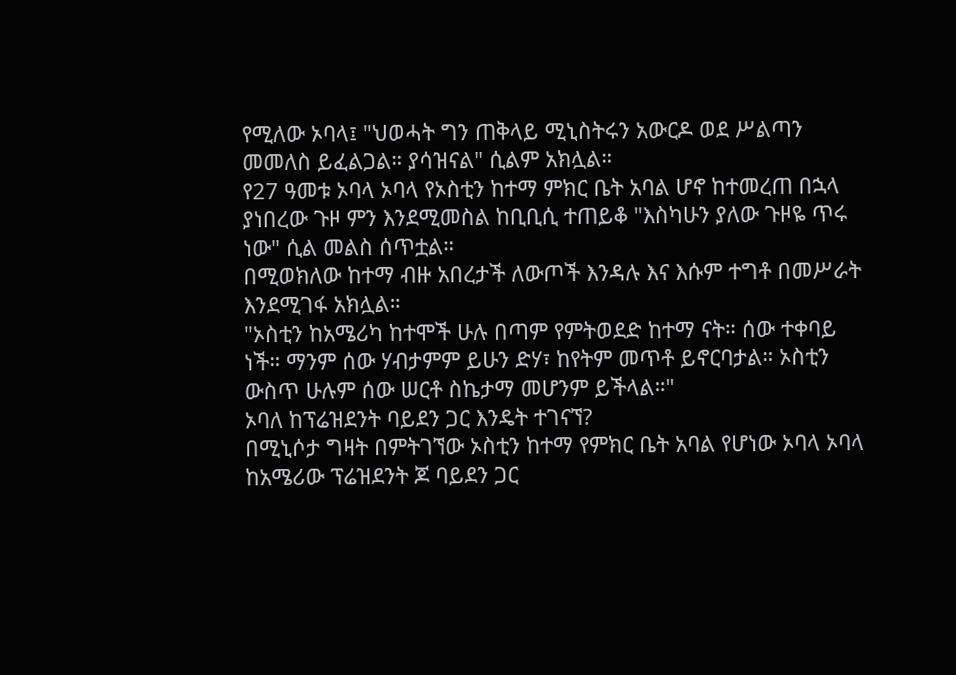የሚለው ኦባላ፤ "ህወሓት ግን ጠቅላይ ሚኒስትሩን አውርዶ ወደ ሥልጣን መመለስ ይፈልጋል። ያሳዝናል" ሲልም አክሏል።
የ27 ዓመቱ ኦባላ ኦባላ የኦስቲን ከተማ ምክር ቤት አባል ሆኖ ከተመረጠ በኋላ ያነበረው ጉዞ ምን እንደሚመስል ከቢቢሲ ተጠይቆ "እስካሁን ያለው ጉዞዬ ጥሩ ነው" ሲል መልስ ሰጥቷል።
በሚወክለው ከተማ ብዙ አበረታች ለውጦች እንዳሉ እና እሱም ተግቶ በመሥራት እንደሚገፋ አክሏል።
"ኦስቲን ከአሜሪካ ከተሞች ሁሉ በጣም የምትወደድ ከተማ ናት። ሰው ተቀባይ ነች። ማንም ሰው ሃብታምም ይሁን ድሃ፣ ከየትም መጥቶ ይኖርባታል። ኦስቲን ውስጥ ሁሉም ሰው ሠርቶ ስኬታማ መሆንም ይችላል።"
ኦባለ ከፕሬዝደንት ባይደን ጋር እንዴት ተገናኘ?
በሚኒሶታ ግዛት በምትገኘው ኦስቲን ከተማ የምክር ቤት አባል የሆነው ኦባላ ኦባላ ከአሜሪው ፕሬዝደንት ጆ ባይደን ጋር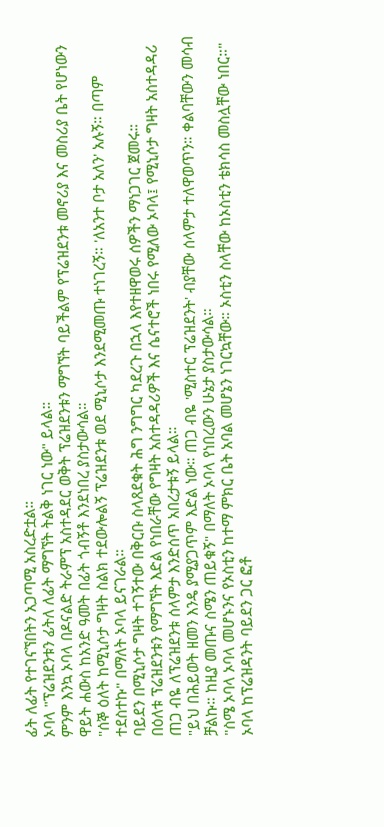ፊት ለፊት የተገናኘበትን አጋጣሚ አስረድቷል።
ኦባላ "ፕሬዝደንቱን ፊትለ ለፊት ማግኘት ትልቅ ነገር ነው" ይላል።
ምንም እንኳ ኦባላ በዶናልድ ትራምፕ አስተዳደር ወቅት ፕሬዝደንቱን ማግኘት ባይችልም የፕሬዝደንቱ መኖሪያ እና መስሪያ ቤት የሆነውን ዋይት ሐውስ ከአንድ ዓመት በፊት ጎብኝቶ እንደነበረ ያስታውሳል።
"ሰኞ ዕለት ከሚኒሶታ ግዛት ስልክ ተደውሎልኝ ፕሬዝደንቱ ወደ ሚኒሶታ እንደሚመጡ ተነገረኝ። 'ለአንተ ቦታ አለን' አሉኝ። በጣም ተደስተኩ" በማለት ኦባላ ይናገራል።
ባይደን በሚኒሶታ ግዛት ተገኝተው በቅርቡ ስላጸደቁት ሕግ ንግግር ካደረጉ በኋላ እየተዘዋወሩ ሰዎችን ማነጋገር ጀመሩ።
በዕለቱ ፕሬዝደንቱን የማግኘት እድል የነበራቸው የግዛት አስተዳዳሪዎች እና ሴናተሮች ነበሩ የሚለው ኦባላ፤ የሚኒሶታ ግዛት አስተዳዳሪ ጠጋ ብዬ ለፕሬዝደንቱ ሰላምታ እንድሰጥ አበረታቱኝ ይላል።
"ይህ በሕይወት ዘመን እንዴ ያሚያጋጥም እድል ነው። ጠጋ ብዬ 'ሚስተር ፕሬዝደንት' ብያቸው ሰላምታ ተለዋወጥን። ቀልባቸውን መሳብ ቻልኩ። ከዚያ መጡና ስሜን ጠይቁኝ" በማለት ኦባላ የነበረውን ሁኔታ ያስታውሳል።
"ስሜ ኦባላ ኦባላ መሆኑንና የኦስቲን ከተማ ምክር ቤት አባል መሆኔን ነገርኳቸው። ኦስቲን ስላቸው ከኦስቲን ቴክሳስ መስሏቸው ነበር።"
ኦባላ ከፕሬዝዳንት ባይደን ጋር ፎቶ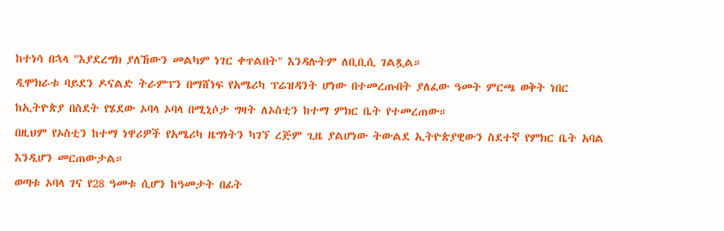ከተነሳ በኋላ "እያደረግክ ያለኸውን መልካም ነገር ቀጥልበት" እንዳሉትም ለቢቢሲ ገልጿል።
ዲሞክራቱ ባይደን ዶናልድ ትራምፕን በማሸነፍ የአሜሪካ ፕሬዝዳንት ሆነው በተመረጡበት ያለፈው ዓመት ምርጫ ወቅት ነበር ከኢትዮጵያ በስደት የሄደው ኦባላ ኦባላ በሚኒሶታ ግዛት ለኦስቲን ከተማ ምክር ቤት የተመረጠው።
በዚህም የኦስቲን ከተማ ነዋሪዎች የአሜሪካ ዜግነትን ካገኘ ረጅም ጊዜ ያልሆነው ትውልደ ኢትዮጵያዊውን ስደተኛ የምክር ቤት አባል እንዲሆን መርጠውታል።
ወጣቱ ኦባላ ገና የ28 ዓመቱ ሲሆን ከዓመታት በፊት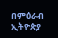በምዕራብ ኢትዮጵያ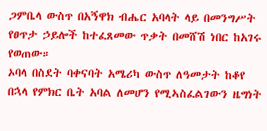ጋምቤላ ውስጥ በአኝዋክ ብሔር አባላት ላይ በመንግሥት የፀጥታ ኃይሎች ከተፈጸመው ጥቃት በመሸሽ ነበር ከአገሩ የወጠው።
ኦባላ በስደት ባቀናባት አሜሪካ ውስጥ ለዓመታት ከቆየ በኋላ የምክር ቤት አባል ለመሆን የሚኣስፈልገውን ዜግነት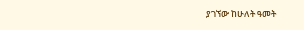ያገኘው ከሁለት ዓመት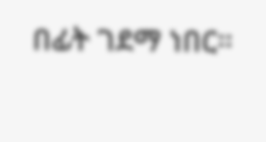በፊት ገደማ ነበር።